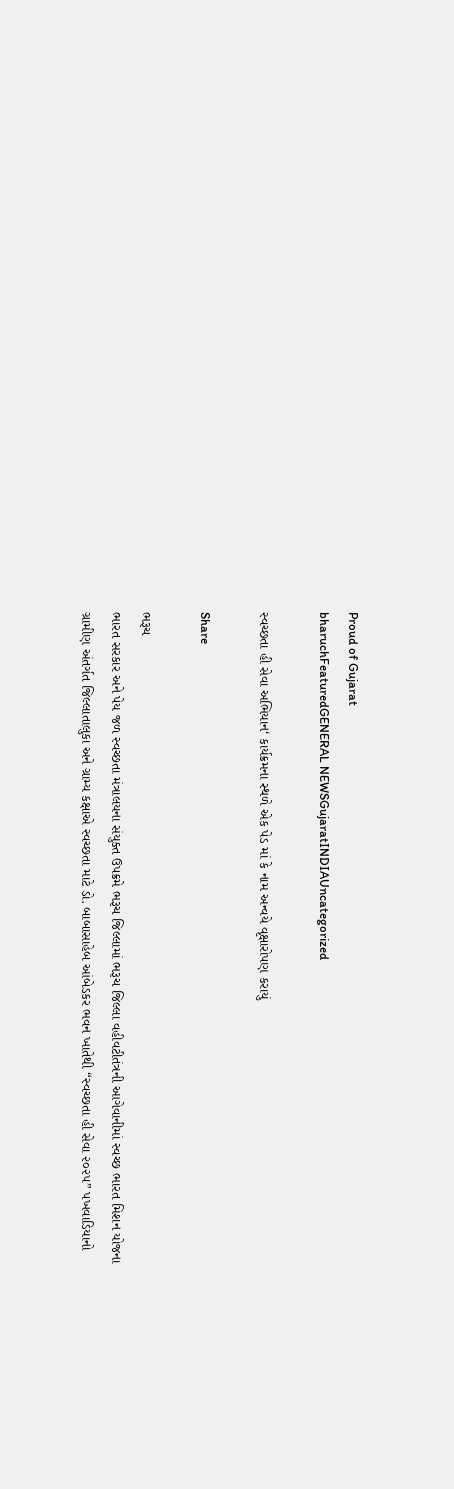Proud of Gujarat
bharuchFeaturedGENERAL NEWSGujaratINDIAUncategorized

સ્વચ્છતા હી સેવા અભિયાન‘ કાર્યક્રમના સ્થળે એક પેડ માં કે નામ અન્વયે વૃક્ષારોપણ કરાયું

Share

ભરૂચ
ભારત સરકાર અને પેય જળ સ્વચ્છતા મંત્રાલયના સંયુક્ત ઉપક્રમે ભરૂચ જિલ્લામાં ભરૂચ જિલ્લા વહીવટીતંત્રની આગેવાનીમાં સ્વચ્છ ભારત મિશન યોજના ગ્રામીણ અંતર્ગત જિલ્લાતાલુકા અને ગ્રામ્ય કક્ષાએ સ્વચ્છતા માટે ડો. બાબાસાહેબ આંબેડકર ભવન ખાતેથી “સ્વચ્છતા હી સેવા ૨૦૨૫” પખવાડિયાનો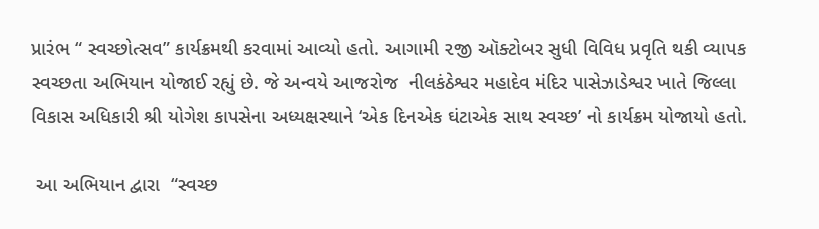પ્રારંભ “ સ્વચ્છોત્સવ” કાર્યક્રમથી કરવામાં આવ્યો હતો. આગામી ૨જી ઑક્ટોબર સુધી વિવિધ પ્રવૃતિ થકી વ્યાપક સ્વચ્છતા અભિયાન યોજાઈ રહ્યું છે. જે અન્વયે આજરોજ  નીલકંઠેશ્વર મહાદેવ મંદિર પાસેઝાડેશ્વર ખાતે જિલ્લા વિકાસ અધિકારી શ્રી યોગેશ કાપસેના અધ્યક્ષસ્થાને ‘એક દિનએક ઘંટાએક સાથ સ્વચ્છ’ નો કાર્યક્રમ યોજાયો હતો.

 આ અભિયાન દ્વારા  “સ્વચ્છ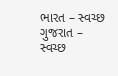ભારત – સ્વચ્છ ગુજરાત – સ્વચ્છ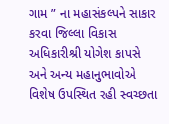ગામ ” ના મહાસંકલ્પને સાકાર કરવા જિલ્લા વિકાસ અધિકારીશ્રી યોગેશ કાપસે અને અન્ય મહાનુભાવોએ વિશેષ ઉપસ્થિત રહી સ્વચ્છતા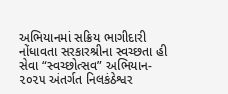અભિયાનમાં સક્રિય ભાગીદારી નોંધાવતા સરકારશ્રીના સ્વચ્છતા હી સેવા “સ્વચ્છોત્સવ” અભિયાન- ૨૦૨૫ અંતર્ગત નિલકંઠેશ્વર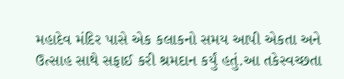મહાદેવ મંદિર પાસે એક કલાકનો સમય આપી એકતા અને ઉત્સાહ સાથે સફાઈ કરી શ્રમદાન કર્યું હતું.આ તકેસ્વચ્છતા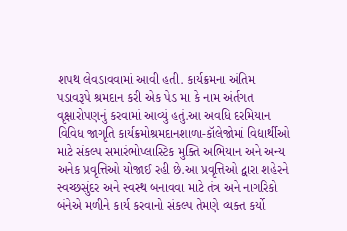શપથ લેવડાવવામાં આવી હતી. કાર્યક્રમના અંતિમ પડાવરૂપે શ્રમદાન કરી એક પેડ મા કે નામ અંર્તગત વૃક્ષારોપણનું કરવામાં આવ્યું હતું.આ અવધિ દરમિયાન વિવિધ જાગૃતિ કાર્યક્રમોશ્રમદાનશાળા-કૉલેજોમાં વિદ્યાર્થીઓ માટે સંકલ્પ સમારંભોપ્લાસ્ટિક મુક્તિ અભિયાન અને અન્ય અનેક પ્રવૃત્તિઓ યોજાઈ રહી છે.આ પ્રવૃત્તિઓ દ્વારા શહેરને સ્વચ્છસુંદર અને સ્વસ્થ બનાવવા માટે તંત્ર અને નાગરિકો બંનેએ મળીને કાર્ય કરવાનો સંકલ્પ તેમણે વ્યક્ત કર્યો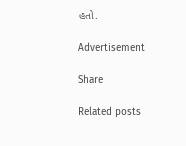હતો.

Advertisement

Share

Related posts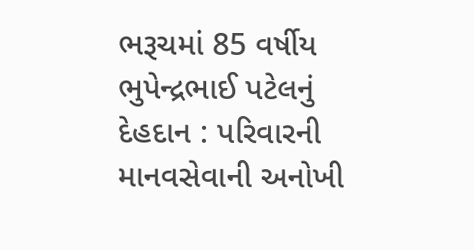ભરૂચમાં 85 વર્ષીય ભુપેન્દ્રભાઈ પટેલનું દેહદાન : પરિવારની માનવસેવાની અનોખી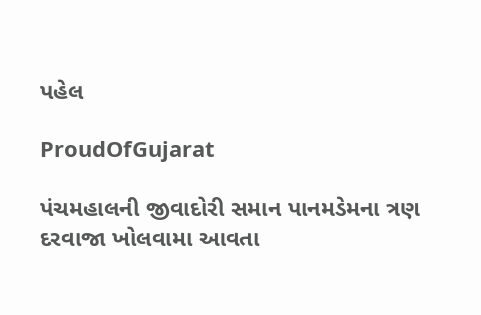પહેલ

ProudOfGujarat

પંચમહાલની જીવાદોરી સમાન પાનમડેમના ત્રણ દરવાજા ખોલવામા આવતા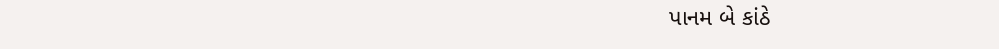પાનમ બે કાંઠે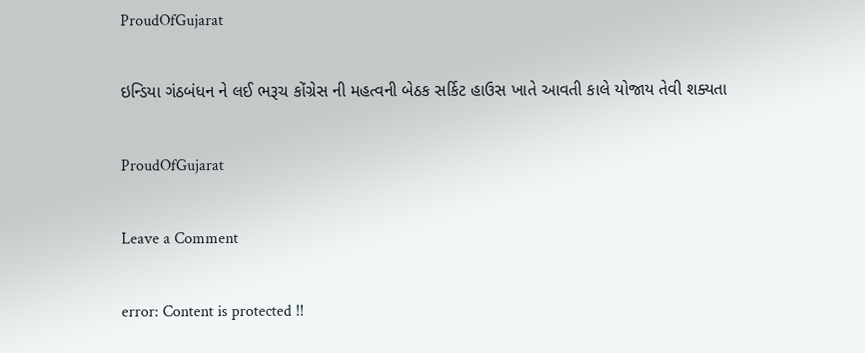ProudOfGujarat

ઇન્ડિયા ગંઠબંધન ને લઈ ભરૂચ કોંગ્રેસ ની મહત્વની બેઠક સર્કિટ હાઉસ ખાતે આવતી કાલે યોજાય તેવી શક્યતા

ProudOfGujarat

Leave a Comment

error: Content is protected !!